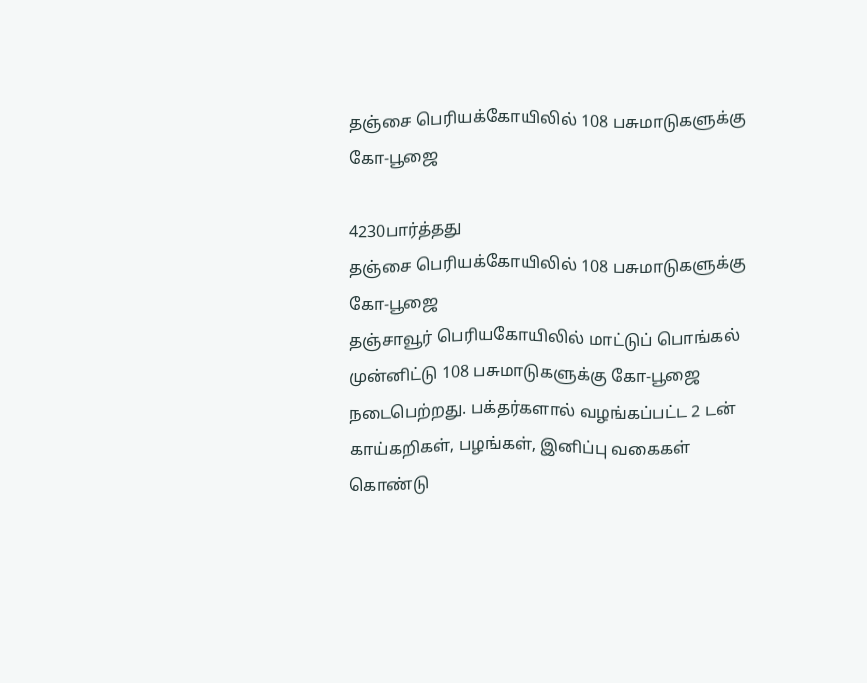தஞ்சை பெரியக்கோயிலில் 108 பசுமாடுகளுக்கு கோ-பூஜை

4230பார்த்தது
தஞ்சை பெரியக்கோயிலில் 108 பசுமாடுகளுக்கு கோ-பூஜை
தஞ்சாவூர் பெரியகோயிலில் மாட்டுப் பொங்கல் முன்னிட்டு 108 பசுமாடுகளுக்கு கோ-பூஜை நடைபெற்றது. பக்தர்களால் வழங்கப்பட்ட 2 டன் காய்கறிகள், பழங்கள், இனிப்பு வகைகள் கொண்டு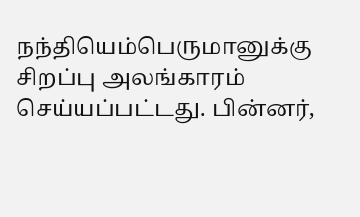நந்தியெம்பெருமானுக்கு சிறப்பு அலங்காரம் செய்யப்பட்டது. பின்னர்,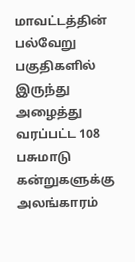மாவட்டத்தின் பல்வேறு பகுதிகளில் இருந்து அழைத்து வரப்பட்ட 108 பசுமாடு கன்றுகளுக்கு அலங்காரம்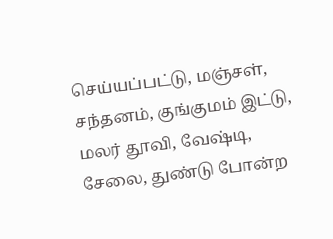செய்யப்பட்டு, மஞ்சள், சந்தனம், குங்குமம் இட்டு, மலர் தூவி, வேஷ்டி, சேலை, துண்டு போன்ற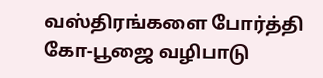வஸ்திரங்களை போர்த்தி கோ-பூஜை வழிபாடு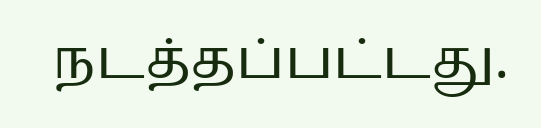நடத்தப்பட்டது.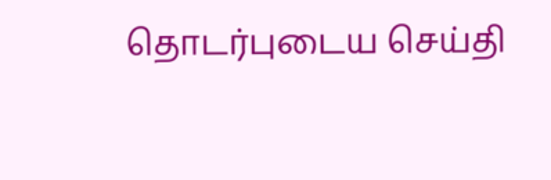தொடர்புடைய செய்தி